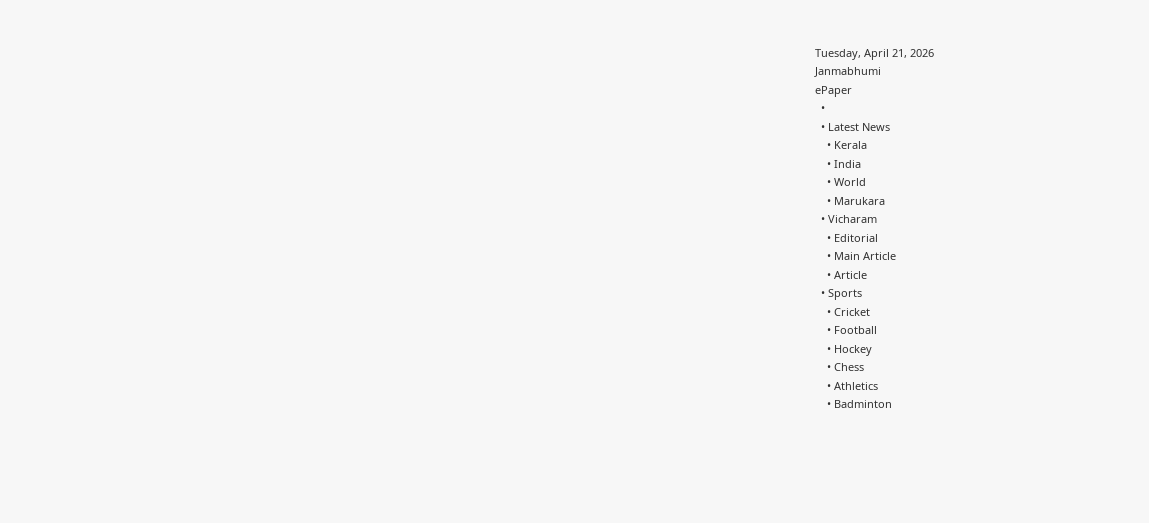Tuesday, April 21, 2026
Janmabhumi
ePaper
  •
  • Latest News
    • Kerala
    • India
    • World
    • Marukara
  • Vicharam
    • Editorial
    • Main Article
    • Article
  • Sports
    • Cricket
    • Football
    • Hockey
    • Chess
    • Athletics
    • Badminton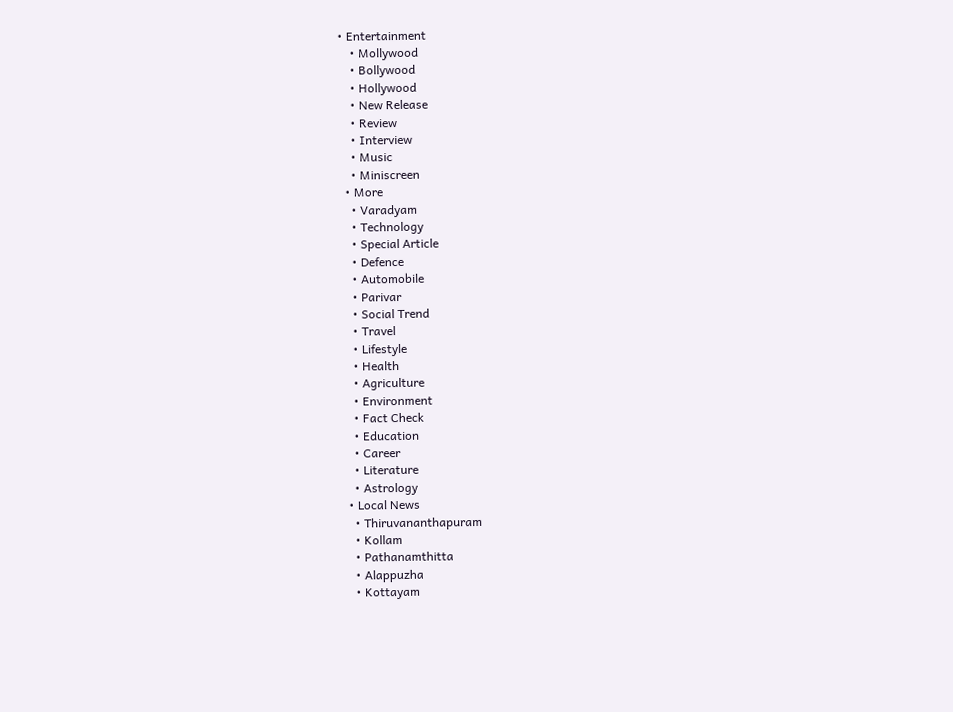• Entertainment
    • Mollywood
    • Bollywood
    • Hollywood
    • New Release
    • Review
    • Interview
    • Music
    • Miniscreen
  • More
    • Varadyam
    • Technology
    • Special Article
    • Defence
    • Automobile
    • Parivar
    • Social Trend
    • Travel
    • Lifestyle
    • Health
    • Agriculture
    • Environment
    • Fact Check
    • Education
    • Career
    • Literature
    • Astrology
  • Local News
    • Thiruvananthapuram
    • Kollam
    • Pathanamthitta
    • Alappuzha
    • Kottayam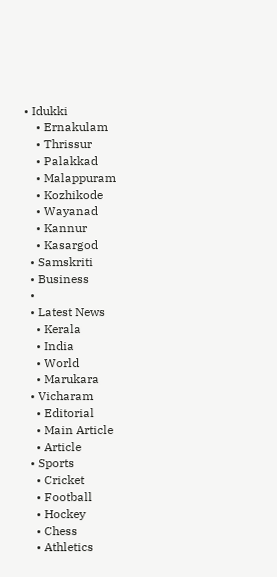• Idukki
    • Ernakulam
    • Thrissur
    • Palakkad
    • Malappuram
    • Kozhikode
    • Wayanad
    • Kannur
    • Kasargod
  • Samskriti
  • Business
  •
  • Latest News
    • Kerala
    • India
    • World
    • Marukara
  • Vicharam
    • Editorial
    • Main Article
    • Article
  • Sports
    • Cricket
    • Football
    • Hockey
    • Chess
    • Athletics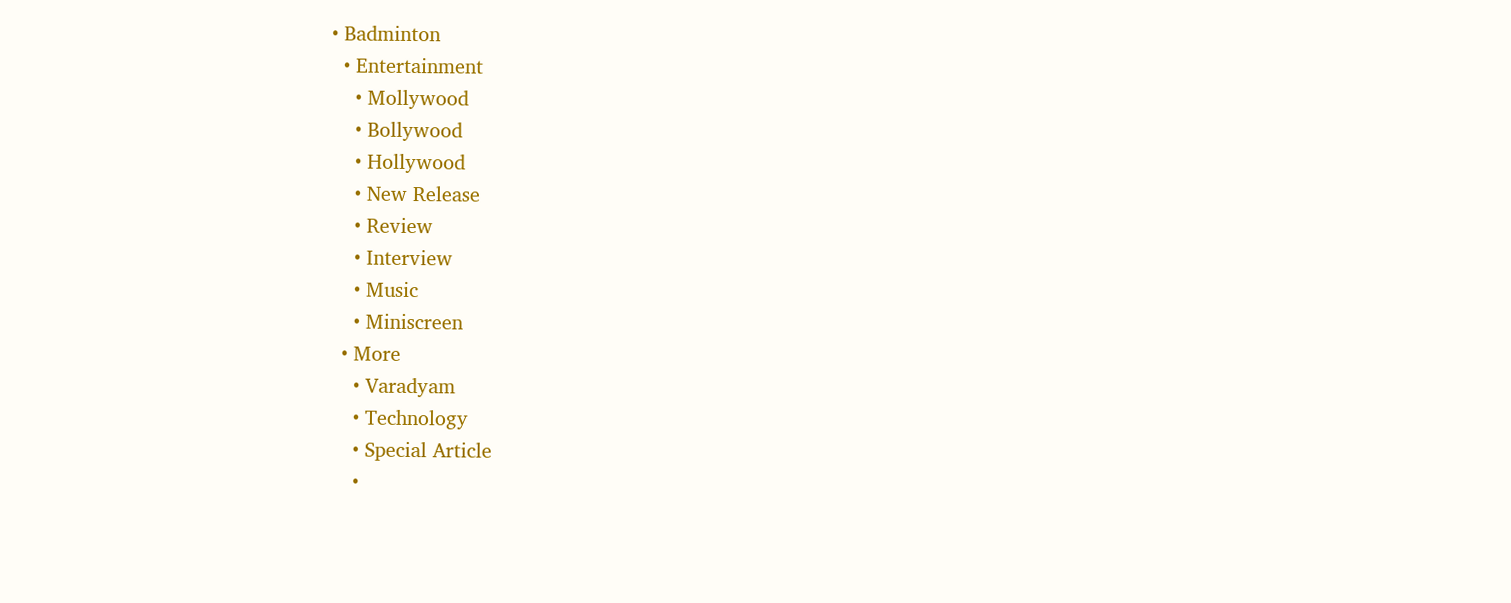• Badminton
  • Entertainment
    • Mollywood
    • Bollywood
    • Hollywood
    • New Release
    • Review
    • Interview
    • Music
    • Miniscreen
  • More
    • Varadyam
    • Technology
    • Special Article
    •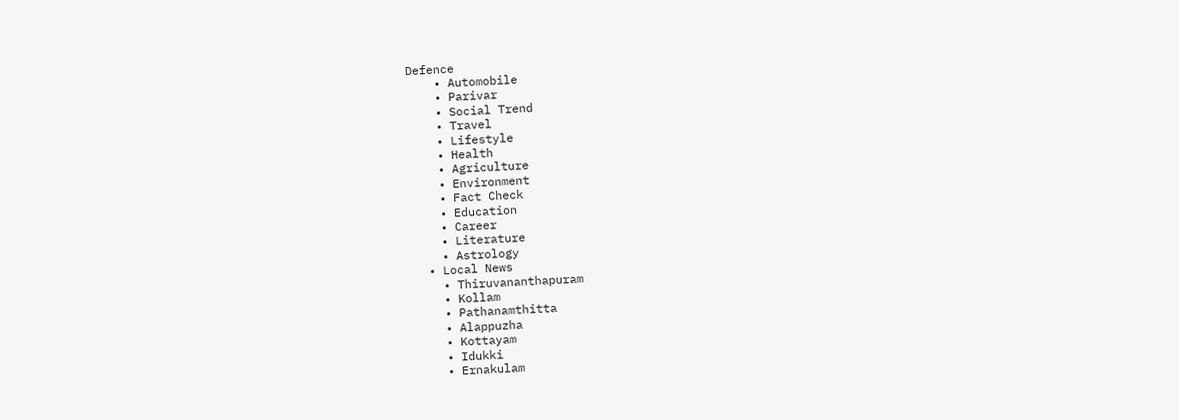Defence
    • Automobile
    • Parivar
    • Social Trend
    • Travel
    • Lifestyle
    • Health
    • Agriculture
    • Environment
    • Fact Check
    • Education
    • Career
    • Literature
    • Astrology
  • Local News
    • Thiruvananthapuram
    • Kollam
    • Pathanamthitta
    • Alappuzha
    • Kottayam
    • Idukki
    • Ernakulam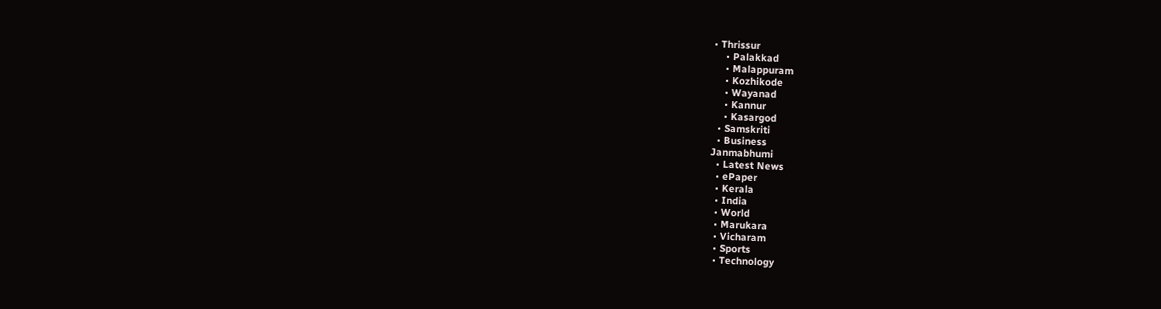• Thrissur
    • Palakkad
    • Malappuram
    • Kozhikode
    • Wayanad
    • Kannur
    • Kasargod
  • Samskriti
  • Business
Janmabhumi
  • Latest News
  • ePaper
  • Kerala
  • India
  • World
  • Marukara
  • Vicharam
  • Sports
  • Technology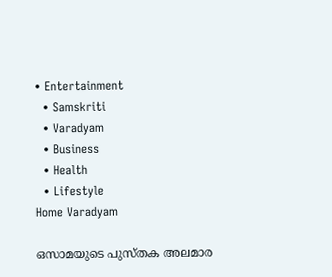• Entertainment
  • Samskriti
  • Varadyam
  • Business
  • Health
  • Lifestyle
Home Varadyam

ഒസാമയുടെ പുസ്തക അലമാര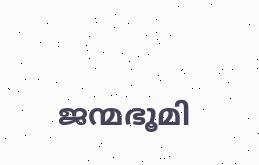ജന്മഭൂമി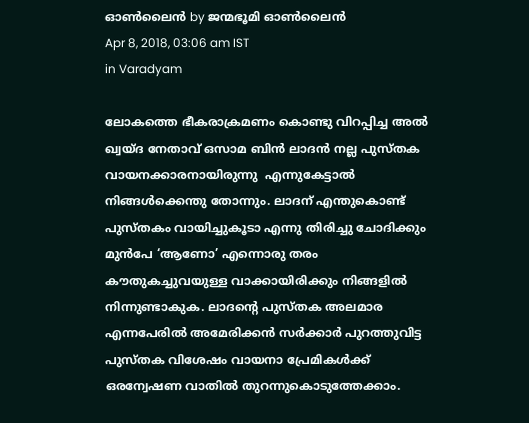ഓണ്‍ലൈന്‍ by ജന്മഭൂമി ഓണ്‍ലൈന്‍
Apr 8, 2018, 03:06 am IST
in Varadyam

ലോകത്തെ ഭീകരാക്രമണം കൊണ്ടു വിറപ്പിച്ച അല്‍ ഖ്വയ്ദ നേതാവ് ഒസാമ ബിന്‍ ലാദന്‍ നല്ല പുസ്തക വായനക്കാരനായിരുന്നു  എന്നുകേട്ടാല്‍ നിങ്ങള്‍ക്കെന്തു തോന്നും. ലാദന് എന്തുകൊണ്ട് പുസ്തകം വായിച്ചുകൂടാ എന്നു തിരിച്ചു ചോദിക്കും മുന്‍പേ ‘ആണോ’ എന്നൊരു തരം കൗതുകച്ചുവയുള്ള വാക്കായിരിക്കും നിങ്ങളില്‍ നിന്നുണ്ടാകുക. ലാദന്റെ പുസ്തക അലമാര എന്നപേരില്‍ അമേരിക്കന്‍ സര്‍ക്കാര്‍ പുറത്തുവിട്ട പുസ്തക വിശേഷം വായനാ പ്രേമികള്‍ക്ക് ഒരന്വേഷണ വാതില്‍ തുറന്നുകൊടുത്തേക്കാം.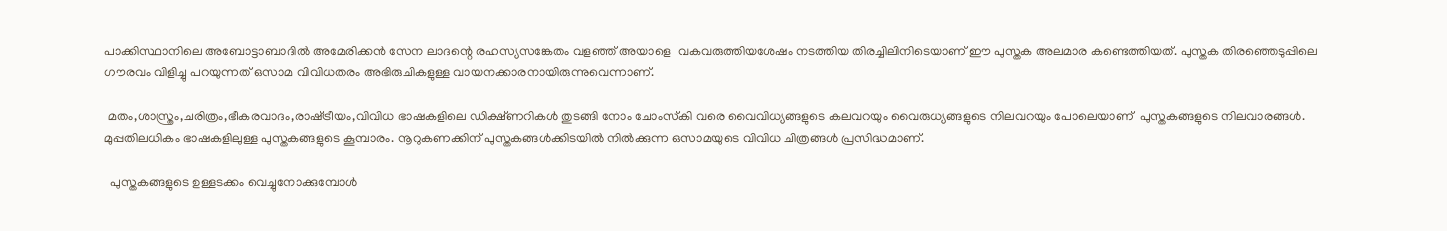പാക്കിസ്ഥാനിലെ അബോട്ടാബാദില്‍ അമേരിക്കന്‍ സേന ലാദന്റെ രഹസ്യസങ്കേതം വളഞ്ഞ് അയാളെ  വകവരുത്തിയശേഷം നടത്തിയ തിരച്ചിലിനിടെയാണ് ഈ പുസ്തക അലമാര കണ്ടെത്തിയത്. പുസ്തക തിരഞ്ഞെടുപ്പിലെ ഗൗരവം വിളിച്ചു പറയുന്നത് ഒസാമ വിവിധതരം അഭിരുചികളുള്ള വായനക്കാരനായിരുന്നുവെന്നാണ്.

 മതം,ശാസ്ത്രം,ചരിത്രം,ഭീകരവാദം,രാഷ്‌ട്രീയം,വിവിധ ഭാഷകളിലെ ഡിക്ഷ്ണറികള്‍ തുടങ്ങി നോം ചോംസ്‌കി വരെ വൈവിധ്യങ്ങളുടെ കലവറയും വൈരുധ്യങ്ങളുടെ നിലവറയും പോലെയാണ്  പുസ്തകങ്ങളുടെ നിലവാരങ്ങള്‍. മുപ്പതിലധികം ഭാഷകളിലുള്ള പുസ്തകങ്ങളുടെ കൂമ്പാരം. നൂറുകണക്കിന് പുസ്തകങ്ങള്‍ക്കിടയില്‍ നില്‍ക്കുന്ന ഒസാമയുടെ വിവിധ ചിത്രങ്ങള്‍ പ്രസിദ്ധമാണ്.

  പുസ്തകങ്ങളുടെ ഉള്ളടക്കം വെച്ചുനോക്കുമ്പോള്‍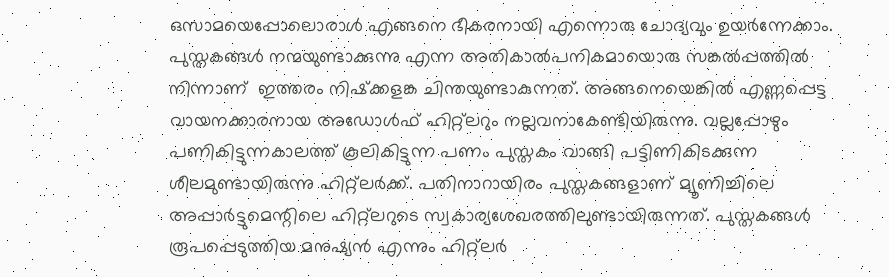ഒസാമയെപ്പോലൊരാള്‍ എങ്ങനെ ഭീകരനായി എന്നൊരു ചോദ്യവും ഉയര്‍ന്നേക്കാം. പുസ്തകങ്ങള്‍ നന്മയുണ്ടാക്കുന്നു എന്ന അതികാല്‍പനികമായൊരു സങ്കല്‍പ്പത്തില്‍ നിന്നാണ്  ഇത്തരം നിഷ്‌ക്കളങ്ക ചിന്തയുണ്ടാകുന്നത്. അങ്ങനെയെങ്കില്‍ എണ്ണപ്പെട്ട വായനക്കാരനായ അഡോള്‍ഫ് ഹിറ്റ്‌ലറും നല്ലവനാകേണ്ടിയിരുന്നു. വല്ലപ്പോഴും പണികിട്ടുന്നകാലത്ത് കൂലികിട്ടുന്ന പണം പുസ്തകം വാങ്ങി പട്ടിണികിടക്കുന്ന ശീലമുണ്ടായിരുന്നു ഹിറ്റ്‌ലര്‍ക്ക്. പതിനാറായിരം പുസ്തകങ്ങളാണ് മ്യൂണിച്ചിലെ അപ്പാര്‍ട്ടുമെന്റിലെ ഹിറ്റ്‌ലറുടെ സ്വകാര്യശേഖരത്തിലുണ്ടായിരുന്നത്. പുസ്തകങ്ങള്‍ രൂപപ്പെടുത്തിയ മനുഷ്യന്‍ എന്നും ഹിറ്റ്‌ലര്‍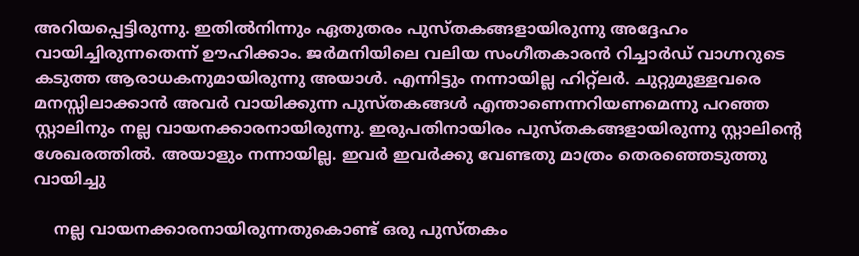അറിയപ്പെട്ടിരുന്നു. ഇതില്‍നിന്നും ഏതുതരം പുസ്തകങ്ങളായിരുന്നു അദ്ദേഹം വായിച്ചിരുന്നതെന്ന് ഊഹിക്കാം. ജര്‍മനിയിലെ വലിയ സംഗീതകാരന്‍ റിച്ചാര്‍ഡ് വാഗ്നറുടെ കടുത്ത ആരാധകനുമായിരുന്നു അയാള്‍. എന്നിട്ടും നന്നായില്ല ഹിറ്റ്‌ലര്‍. ചുറ്റുമുള്ളവരെ മനസ്സിലാക്കാന്‍ അവര്‍ വായിക്കുന്ന പുസ്തകങ്ങള്‍ എന്താണെന്നറിയണമെന്നു പറഞ്ഞ സ്റ്റാലിനും നല്ല വായനക്കാരനായിരുന്നു. ഇരുപതിനായിരം പുസ്തകങ്ങളായിരുന്നു സ്റ്റാലിന്റെ ശേഖരത്തില്‍. അയാളും നന്നായില്ല. ഇവര്‍ ഇവര്‍ക്കു വേണ്ടതു മാത്രം തെരഞ്ഞെടുത്തു വായിച്ചു

    നല്ല വായനക്കാരനായിരുന്നതുകൊണ്ട് ഒരു പുസ്തകം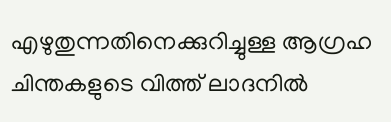എഴുതുന്നതിനെക്കുറിച്ചുള്ള ആഗ്രഹ ചിന്തകളുടെ വിത്ത് ലാദനില്‍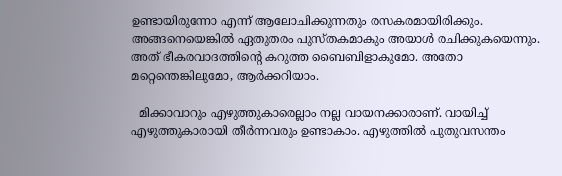ഉണ്ടായിരുന്നോ എന്ന് ആലോചിക്കുന്നതും രസകരമായിരിക്കും. അങ്ങനെയെങ്കില്‍ ഏതുതരം പുസ്തകമാകും അയാള്‍ രചിക്കുകയെന്നും. അത് ഭീകരവാദത്തിന്റെ കറുത്ത ബൈബിളാകുമോ. അതോ മറ്റെന്തെങ്കിലുമോ, ആര്‍ക്കറിയാം.

  മിക്കാവാറും എഴുത്തുകാരെല്ലാം നല്ല വായനക്കാരാണ്. വായിച്ച് എഴുത്തുകാരായി തീര്‍ന്നവരും ഉണ്ടാകാം. എഴുത്തില്‍ പുതുവസന്തം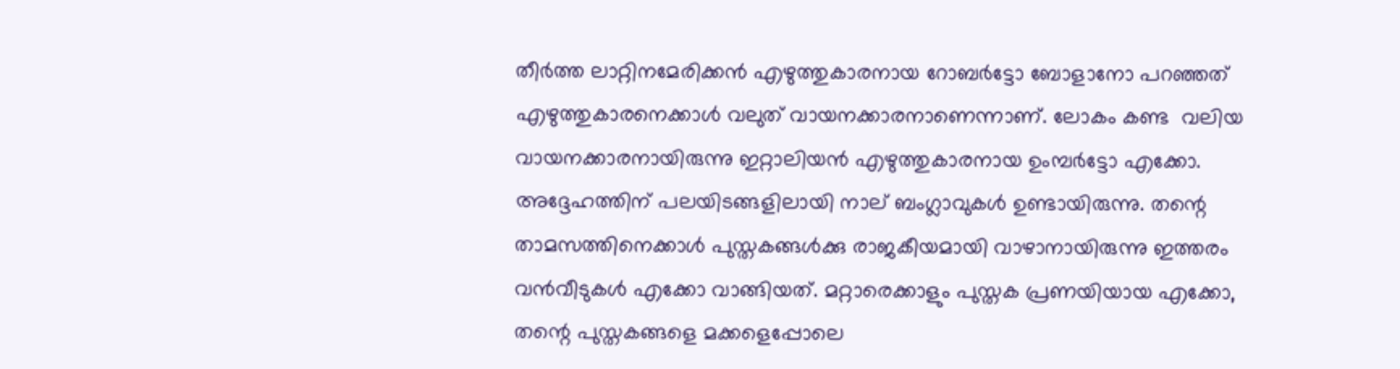തീര്‍ത്ത ലാറ്റിനമേരിക്കന്‍ എഴുത്തുകാരനായ റോബര്‍ട്ടോ ബോളാനോ പറഞ്ഞത് എഴുത്തുകാരനെക്കാള്‍ വലുത് വായനക്കാരനാണെന്നാണ്. ലോകം കണ്ട  വലിയ വായനക്കാരനായിരുന്നു ഇറ്റാലിയന്‍ എഴുത്തുകാരനായ ഉംമ്പര്‍ട്ടോ എക്കോ. അദ്ദേഹത്തിന് പലയിടങ്ങളിലായി നാല് ബംഗ്ലാവുകള്‍ ഉണ്ടായിരുന്നു. തന്റെ താമസത്തിനെക്കാള്‍ പുസ്തകങ്ങള്‍ക്കു രാജകീയമായി വാഴാനായിരുന്നു ഇത്തരം വന്‍വീടുകള്‍ എക്കോ വാങ്ങിയത്. മറ്റാരെക്കാളും പുസ്തക പ്രണയിയായ എക്കോ, തന്റെ പുസ്തകങ്ങളെ മക്കളെപ്പോലെ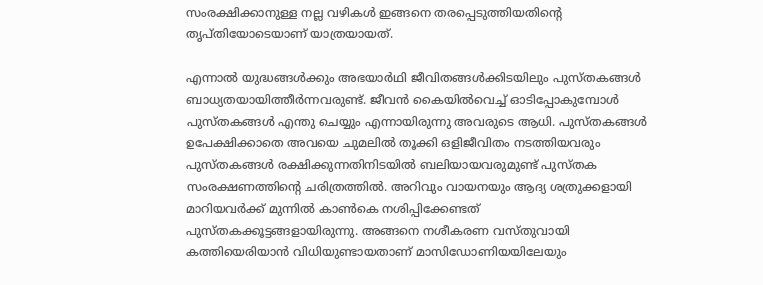സംരക്ഷിക്കാനുള്ള നല്ല വഴികള്‍ ഇങ്ങനെ തരപ്പെടുത്തിയതിന്റെ തൃപ്തിയോടെയാണ് യാത്രയായത്.

എന്നാല്‍ യുദ്ധങ്ങള്‍ക്കും അഭയാര്‍ഥി ജീവിതങ്ങള്‍ക്കിടയിലും പുസ്തകങ്ങള്‍  ബാധ്യതയായിത്തീര്‍ന്നവരുണ്ട്. ജീവന്‍ കൈയില്‍വെച്ച് ഓടിപ്പോകുമ്പോള്‍ പുസ്തകങ്ങള്‍ എന്തു ചെയ്യും എന്നായിരുന്നു അവരുടെ ആധി. പുസ്തകങ്ങള്‍ ഉപേക്ഷിക്കാതെ അവയെ ചുമലില്‍ തൂക്കി ഒളിജീവിതം നടത്തിയവരും പുസ്തകങ്ങള്‍ രക്ഷിക്കുന്നതിനിടയില്‍ ബലിയായവരുമുണ്ട് പുസ്തക സംരക്ഷണത്തിന്റെ ചരിത്രത്തില്‍. അറിവും വായനയും ആദ്യ ശത്രുക്കളായി മാറിയവര്‍ക്ക് മുന്നില്‍ കാണ്‍കെ നശിപ്പിക്കേണ്ടത് പുസ്തകക്കൂട്ടങ്ങളായിരുന്നു. അങ്ങനെ നശീകരണ വസ്തുവായി കത്തിയെരിയാന്‍ വിധിയുണ്ടായതാണ് മാസിഡോണിയയിലേയും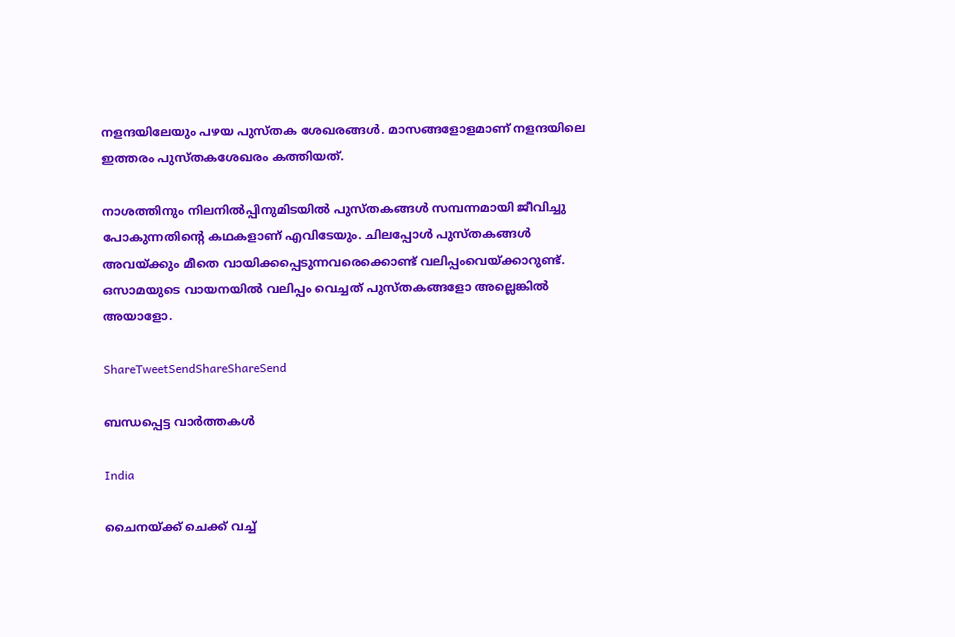നളന്ദയിലേയും പഴയ പുസ്തക ശേഖരങ്ങള്‍. മാസങ്ങളോളമാണ് നളന്ദയിലെ ഇത്തരം പുസ്തകശേഖരം കത്തിയത്.

നാശത്തിനും നിലനില്‍പ്പിനുമിടയില്‍ പുസ്തകങ്ങള്‍ സമ്പന്നമായി ജീവിച്ചു പോകുന്നതിന്റെ കഥകളാണ് എവിടേയും. ചിലപ്പോള്‍ പുസ്തകങ്ങള്‍ അവയ്‌ക്കും മീതെ വായിക്കപ്പെടുന്നവരെക്കൊണ്ട് വലിപ്പംവെയ്‌ക്കാറുണ്ട്. ഒസാമയുടെ വായനയില്‍ വലിപ്പം വെച്ചത് പുസ്തകങ്ങളോ അല്ലെങ്കില്‍ അയാളോ.

ShareTweetSendShareShareSend

ബന്ധപ്പെട്ട വാര്‍ത്തകള്‍

India

ചൈനയ്‌ക്ക് ചെക്ക് വച്ച്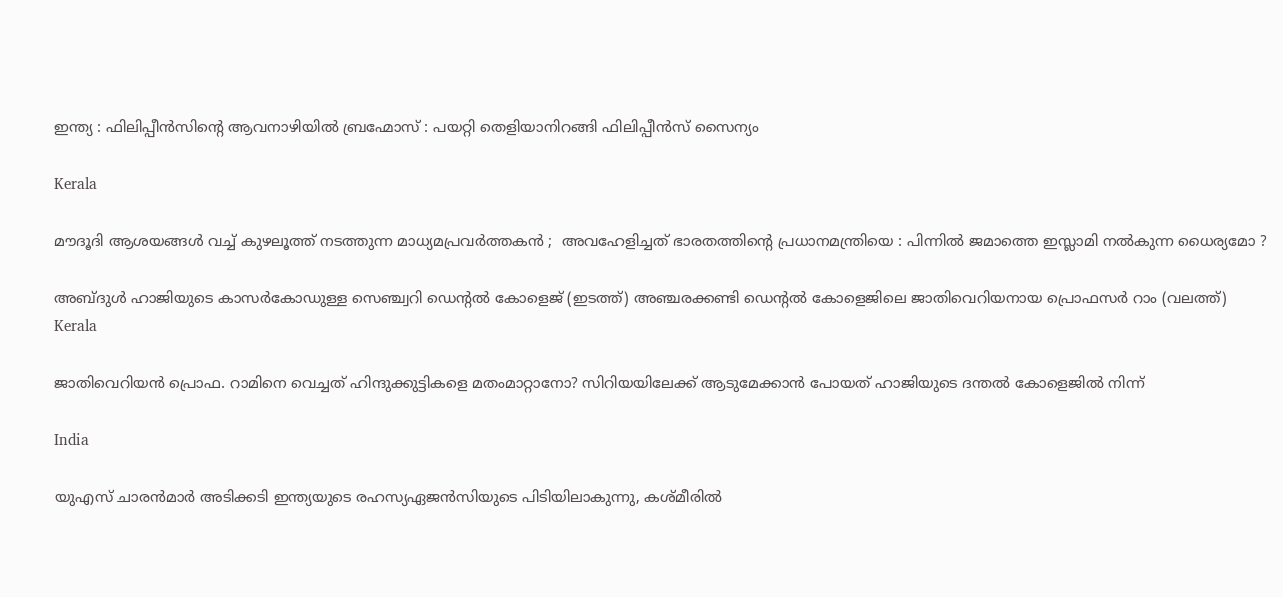ഇന്ത്യ : ഫിലിപ്പീൻസിന്റെ ആവനാഴിയിൽ ബ്രഹ്മോസ് : പയറ്റി തെളിയാനിറങ്ങി ഫിലിപ്പീൻസ് സൈന്യം

Kerala

മൗദൂദി ആശയങ്ങൾ വച്ച് കുഴലൂത്ത് നടത്തുന്ന മാധ്യമപ്രവർത്തകൻ ;  അവഹേളിച്ചത് ഭാരതത്തിന്റെ പ്രധാനമന്ത്രിയെ : പിന്നിൽ ജമാത്തെ ഇസ്ലാമി നൽകുന്ന ധൈര്യമോ ?

അബ്ദുള്‍ ഹാജിയുടെ കാസര്‍കോഡുള്ള സെഞ്ച്വറി ഡെന്‍റല്‍ കോളെജ് (ഇടത്ത്) അഞ്ചരക്കണ്ടി ഡെന്‍റല്‍ കോളെജിലെ ജാതിവെറിയനായ പ്രൊഫസര്‍ റാം (വലത്ത്)
Kerala

ജാതിവെറിയന്‍ പ്രൊഫ. റാമിനെ വെച്ചത് ഹിന്ദുക്കുട്ടികളെ മതംമാറ്റാനോ? സിറിയയിലേക്ക് ആടുമേക്കാന്‍ പോയത് ഹാജിയുടെ ദന്തല്‍ കോളെജില്‍ നിന്ന്

India

യുഎസ് ചാരന്‍മാര്‍ അടിക്കടി ഇന്ത്യയുടെ രഹസ്യഏജന്‍സിയുടെ പിടിയിലാകുന്നു, കശ്മീരില്‍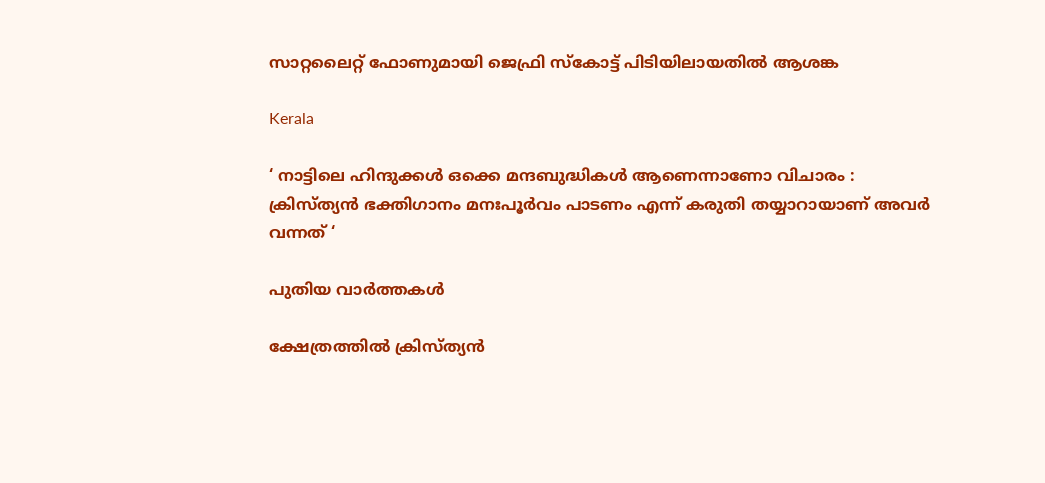സാറ്റലൈറ്റ് ഫോണുമായി ജെഫ്രി സ്കോട്ട് പിടിയിലായതില്‍ ആശങ്ക

Kerala

‘ നാട്ടിലെ ഹിന്ദുക്കൾ ഒക്കെ മന്ദബുദ്ധികൾ ആണെന്നാണോ വിചാരം : ക്രിസ്ത്യൻ ഭക്തിഗാനം മനഃപൂർവം പാടണം എന്ന് കരുതി തയ്യാറായാണ് അവർ വന്നത് ‘

പുതിയ വാര്‍ത്തകള്‍

ക്ഷേത്രത്തിൽ ക്രിസ്ത്യൻ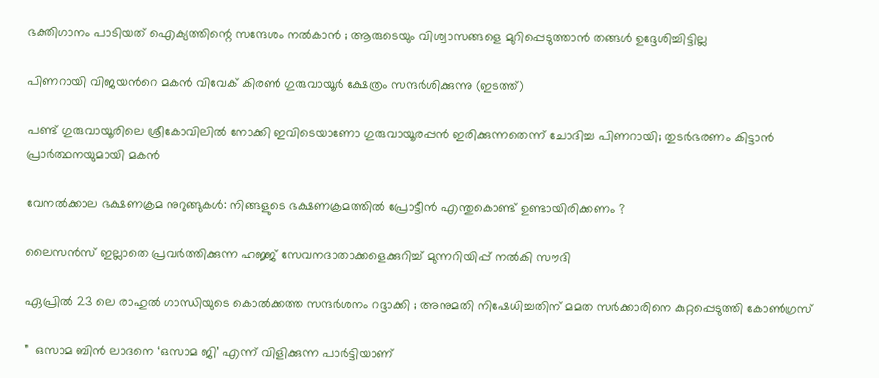ഭക്തിഗാനം പാടിയത് ഐക്യത്തിന്റെ സന്ദേശം നൽകാൻ ; ആരുടെയും വിശ്വാസങ്ങളെ മുറിപ്പെടുത്താൻ തങ്ങൾ ഉദ്ദേശിച്ചിട്ടില്ല

പിണറായി വിജയന്‍റെ മകന്‍ വിവേക് കിരണ്‍ ഗുരുവായൂര്‍ ക്ഷേത്രം സന്ദര്‍ശിക്കുന്നു (ഇടത്ത്)

പണ്ട് ഗുരുവായൂരിലെ ശ്രീകോവിലില്‍ നോക്കി ഇവിടെയാണോ ഗുരുവായൂരപ്പന്‍ ഇരിക്കുന്നതെന്ന് ചോദിച്ച പിണറായി; തുടര്‍ഭരണം കിട്ടാന്‍ പ്രാര്‍ത്ഥനയുമായി മകന്‍

വേനൽക്കാല ഭക്ഷണക്രമ നുറുങ്ങുകൾ: നിങ്ങളുടെ ഭക്ഷണക്രമത്തിൽ പ്രോട്ടീൻ എന്തുകൊണ്ട് ഉണ്ടായിരിക്കണം ?

ലൈസൻസ് ഇല്ലാതെ പ്രവർത്തിക്കുന്ന ഹജ്ജ് സേവനദാതാക്കളെക്കുറിച്ച് മുന്നറിയിപ്പ് നൽകി സൗദി

ഏപ്രിൽ 23 ലെ രാഹുൽ ഗാന്ധിയുടെ കൊൽക്കത്ത സന്ദർശനം റദ്ദാക്കി ; അനുമതി നിഷേധിച്ചതിന് മമത സർക്കാരിനെ കുറ്റപ്പെടുത്തി കോൺഗ്രസ്

”  ഒസാമ ബിൻ ലാദനെ ‘ഒസാമ ജി’ എന്ന് വിളിക്കുന്ന പാർട്ടിയാണ്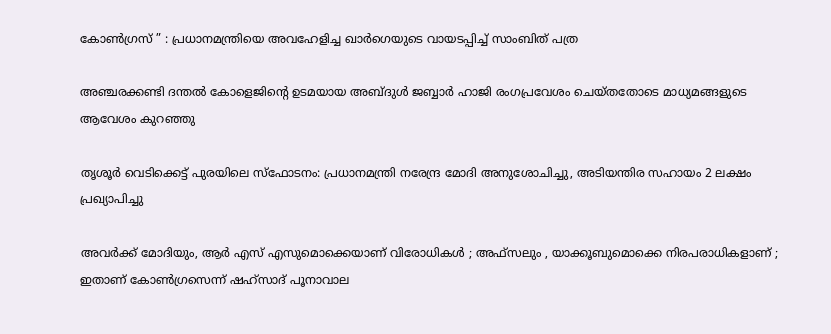കോൺഗ്രസ് ” : പ്രധാനമന്ത്രിയെ അവഹേളിച്ച ഖാർഗെയുടെ വായടപ്പിച്ച് സാംബിത് പത്ര

അഞ്ചരക്കണ്ടി ദന്തല്‍ കോളെജിന്റെ ഉടമയായ അബ്ദുള്‍ ജബ്ബാര്‍ ഹാജി രംഗപ്രവേശം ചെയ്തതോടെ മാധ്യമങ്ങളുടെ ആവേശം കുറഞ്ഞു

തൃശൂർ വെടിക്കെട്ട് പുരയിലെ സ്‌ഫോടനം: പ്രധാനമന്ത്രി നരേന്ദ്ര മോദി അനുശോചിച്ചു, അടിയന്തിര സഹായം 2 ലക്ഷം പ്രഖ്യാപിച്ചു

അവർക്ക് മോദിയും, ആർ എസ് എസുമൊക്കെയാണ് വിരോധികൾ ; അഫ്‌സലും , യാക്കൂബുമൊക്കെ നിരപരാധികളാണ് ; ഇതാണ് കോൺഗ്രസെന്ന് ഷഹ്സാദ് പൂനാവാല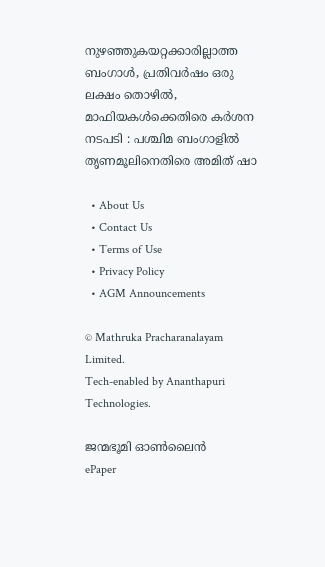നുഴഞ്ഞുകയറ്റക്കാരില്ലാത്ത ബംഗാൾ, പ്രതിവർഷം ഒരു ലക്ഷം തൊഴിൽ, മാഫിയകൾക്കെതിരെ കർശന നടപടി : പശ്ചിമ ബംഗാളിൽ തൃണമൂലിനെതിരെ അമിത് ഷാ

  • About Us
  • Contact Us
  • Terms of Use
  • Privacy Policy
  • AGM Announcements

© Mathruka Pracharanalayam Limited.
Tech-enabled by Ananthapuri Technologies.

ജന്മഭൂമി ഓണ്‍ലൈന്‍
ePaper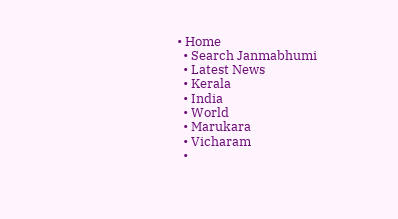• Home
  • Search Janmabhumi
  • Latest News
  • Kerala
  • India
  • World
  • Marukara
  • Vicharam
  •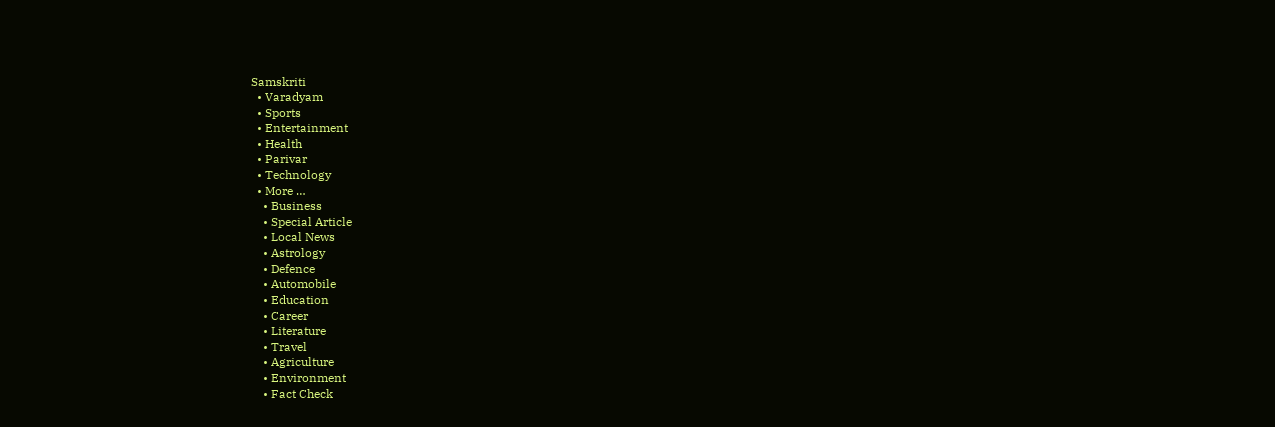Samskriti
  • Varadyam
  • Sports
  • Entertainment
  • Health
  • Parivar
  • Technology
  • More …
    • Business
    • Special Article
    • Local News
    • Astrology
    • Defence
    • Automobile
    • Education
    • Career
    • Literature
    • Travel
    • Agriculture
    • Environment
    • Fact Check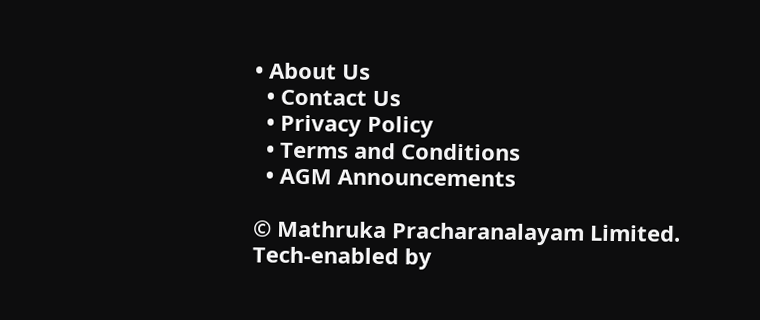• About Us
  • Contact Us
  • Privacy Policy
  • Terms and Conditions
  • AGM Announcements

© Mathruka Pracharanalayam Limited.
Tech-enabled by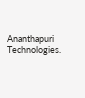Ananthapuri Technologies.